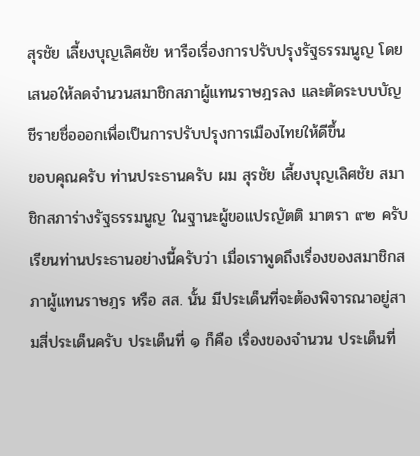สุรชัย เลี้ยงบุญเลิศชัย หารือเรื่องการปรับปรุงรัฐธรรมนูญ โดยเสนอให้ลดจำนวนสมาชิกสภาผู้แทนราษฎรลง และตัดระบบบัญชีรายชื่อออกเพื่อเป็นการปรับปรุงการเมืองไทยให้ดีขึ้น
ขอบคุณครับ ท่านประธานครับ ผม สุรชัย เลี้ยงบุญเลิศชัย สมาชิกสภาร่างรัฐธรรมนูญ ในฐานะผู้ขอแปรญัตติ มาตรา ๙๒ ครับ เรียนท่านประธานอย่างนี้ครับว่า เมื่อเราพูดถึงเรื่องของสมาชิกสภาผู้แทนราษฎร หรือ สส. นั้น มีประเด็นที่จะต้องพิจารณาอยู่สามสี่ประเด็นครับ ประเด็นที่ ๑ ก็คือ เรื่องของจํานวน ประเด็นที่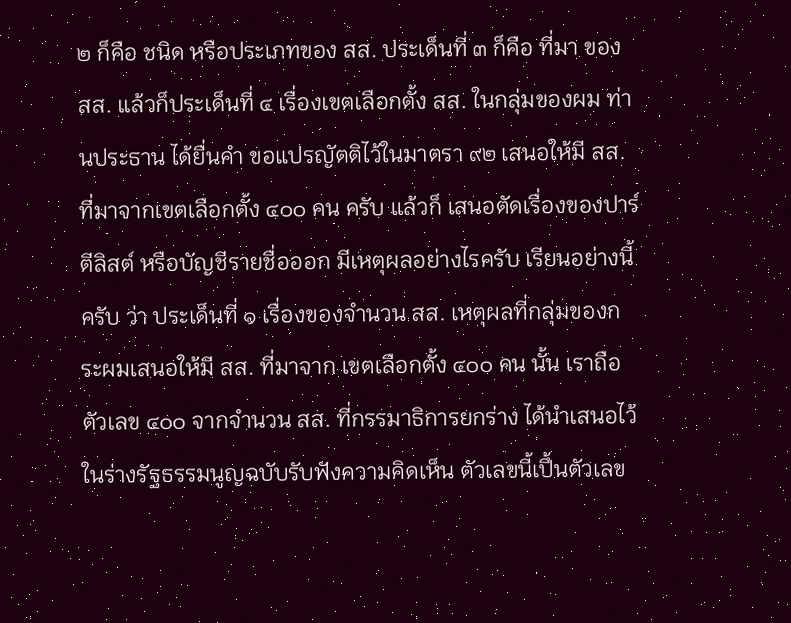๒ ก็คือ ชนิด หรือประเภทของ สส. ประเด็นที่ ๓ ก็คือ ที่มา ของ สส. แล้วก็ประเด็นที่ ๔ เรื่องเขตเลือกตั้ง สส. ในกลุ่มของผม ท่านประธาน ได้ยื่นคํา ขอแปรญัตติไว้ในมาตรา ๙๒ เสนอให้มี สส. ที่มาจากเขตเลือกตั้ง ๔๐๐ คน ครับ แล้วก็ เสนอตัดเรื่องของปาร์ตีลิสต์ หรือบัญชีรายชื่อออก มีเหตุผลอย่างไรครับ เรียนอย่างนี้ครับ ว่า ประเด็นที่ ๑ เรื่องของจำนวน สส. เหตุผลที่กลุ่มของกระผมเสนอให้มี สส. ที่มาจาก เขตเลือกตั้ง ๔๐๐ คน นั้น เราถือตัวเลข ๔๐๐ จากจำนวน สส. ที่กรรมาธิการยกร่าง ได้นำเสนอไว้ในร่างรัฐธรรมนูญฉบับรับฟังความคิดเห็น ตัวเลขนี้เปึ้นตัวเลข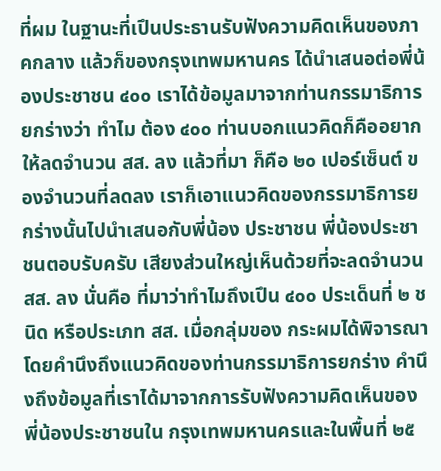ที่ผม ในฐานะที่เปึนประธานรับฟังความคิดเห็นของภาคกลาง แล้วก็ของกรุงเทพมหานคร ได้นำเสนอต่อพี่น้องประชาชน ๔๐๐ เราได้ข้อมูลมาจากท่านกรรมาธิการยกร่างว่า ทำไม ต้อง ๔๐๐ ท่านบอกแนวคิดก็คืออยากให้ลดจำนวน สส. ลง แล้วที่มา ก็คือ ๒๐ เปอร์เซ็นต์ ของจำนวนที่ลดลง เราก็เอาแนวคิดของกรรมาธิการยกร่างนั้นไปนำเสนอกับพี่น้อง ประชาชน พี่น้องประชาชนตอบรับครับ เสียงส่วนใหญ่เห็นด้วยที่จะลดจำนวน สส. ลง นั่นคือ ที่มาว่าทําไมถึงเปึน ๔๐๐ ประเด็นที่ ๒ ชนิด หรือประเภท สส. เมื่อกลุ่มของ กระผมได้พิจารณาโดยคำนึงถึงแนวคิดของท่านกรรมาธิการยกร่าง คำนึงถึงข้อมูลที่เราได้มาจากการรับฟังความคิดเห็นของพี่น้องประชาชนใน กรุงเทพมหานครและในพื้นที่ ๒๕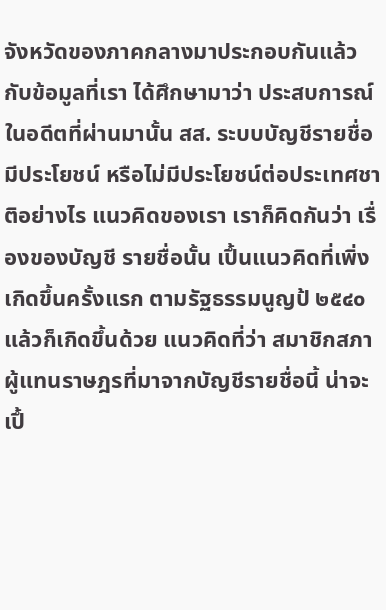จังหวัดของภาคกลางมาประกอบกันแล้ว กับข้อมูลที่เรา ได้ศึกษามาว่า ประสบการณ์ในอดีตที่ผ่านมานั้น สส. ระบบบัญชีรายชื่อมีประโยชน์ หรือไม่มีประโยชน์ต่อประเทศชาติอย่างไร แนวคิดของเรา เราก็คิดกันว่า เรื่องของบัญชี รายชื่อนั้น เปึ้นแนวคิดที่เพิ่งเกิดขึ้นครั้งแรก ตามรัฐธรรมนูญป้ ๒๕๔๐ แล้วก็เกิดขึ้นด้วย แนวคิดที่ว่า สมาชิกสภาผู้แทนราษฎรที่มาจากบัญชีรายชื่อนี้ น่าจะเปึ้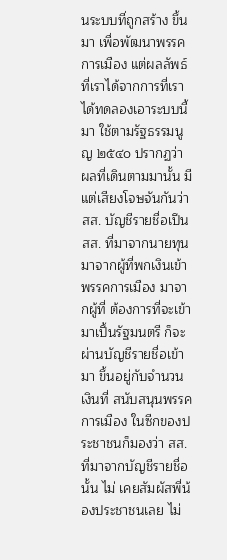นระบบที่ถูกสร้าง ขึ้นมา เพื่อพัฒนาพรรคการเมือง แต่ผลลัพธ์ที่เราได้จากการที่เราได้ทดลองเอาระบบนี้มา ใช้ตามรัฐธรรมนูญ ๒๕๔๐ ปรากฏว่า ผลที่เดินตามมานั้น มีแต่เสียงโจษจันกันว่า สส. บัญชีรายชื่อเปึน สส. ที่มาจากนายทุน มาจากผู้ที่พกเงินเข้าพรรคการเมือง มาจากผู้ที่ ต้องการที่จะเข้ามาเปึ้นรัฐมนตรี ก็จะผ่านบัญชีรายชื่อเข้ามา ขึ้นอยู่กับจำนวนเงินที่ สนับสนุนพรรคการเมือง ในซีกของประชาชนก็มองว่า สส. ที่มาจากบัญชีรายชื่อนั้น ไม่ เคยสัมผัสพี่น้องประชาชนเลย ไม่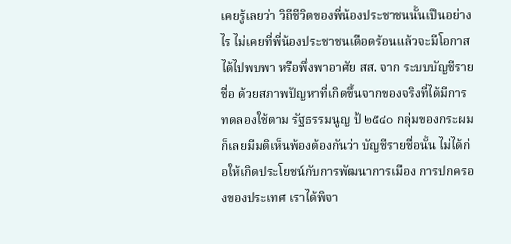เคยรู้เลยว่า วิถีชีวิตของพี่น้องประชาชนนั้นเปึนอย่างไร ไม่เคยที่พี่น้องประชาชนเดือดร้อนแล้วจะมีโอกาสได้ไปพบพา หรือพึ่งพาอาศัย สส. จาก ระบบบัญชีรายชื่อ ด้วยสภาพปัญหาที่เกิดขึ้นจากของจริงที่ได้มีการทดลองใช้ตาม รัฐธรรมนูญ ป้ ๒๕๔๐ กลุ่มของกระผมก็เลยมีมติเห็นพ้องต้องกันว่า บัญชีรายชื่อนั้น ไม่ได้ก่อให้เกิดประโยชน์กับการพัฒนาการเมือง การปกครองของประเทศ เราได้พิจา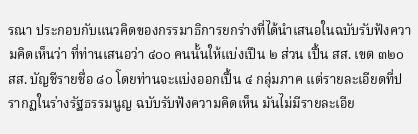รณา ประกอบกับแนวคิดของกรรมาธิการยกร่างที่ได้นำเสนอในฉบับรับฟังความคิดเห็นว่า ที่ท่านเสนอว่า ๔๐๐ คนนั้นให้แบ่งเปึน ๒ ส่วน เปึ้น สส. เขต ๓๒๐ สส. บัญชีรายชื่อ ๘๐ โดยท่านจะแบ่งออกเปึ้น ๔ กลุ่มภาค แต่รายละเอียดที่ปรากฏในร่างรัฐธรรมนูญ ฉบับรับฟังความคิดเห็น มันไม่มีรายละเอีย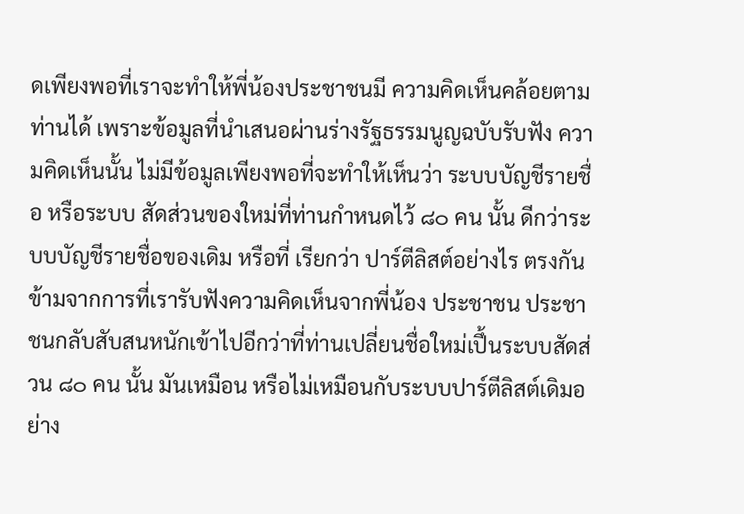ดเพียงพอที่เราจะทำให้พี่น้องประชาชนมี ความคิดเห็นคล้อยตามท่านได้ เพราะข้อมูลที่นําเสนอผ่านร่างรัฐธรรมนูญฉบับรับฟัง ความคิดเห็นนั้น ไม่มีข้อมูลเพียงพอที่จะทำให้เห็นว่า ระบบบัญชีรายชื่อ หรือระบบ สัดส่วนของใหม่ที่ท่านกำหนดไว้ ๘๐ คน นั้น ดีกว่าระบบบัญชีรายชื่อของเดิม หรือที่ เรียกว่า ปาร์ตีลิสต์อย่างไร ตรงกันข้ามจากการที่เรารับฟังความคิดเห็นจากพี่น้อง ประชาชน ประชาชนกลับสับสนหนักเข้าไปอีกว่าที่ท่านเปลี่ยนชื่อใหม่เปึ้นระบบสัดส่วน ๘๐ คน นั้น มันเหมือน หรือไม่เหมือนกับระบบปาร์ตีลิสต์เดิมอย่าง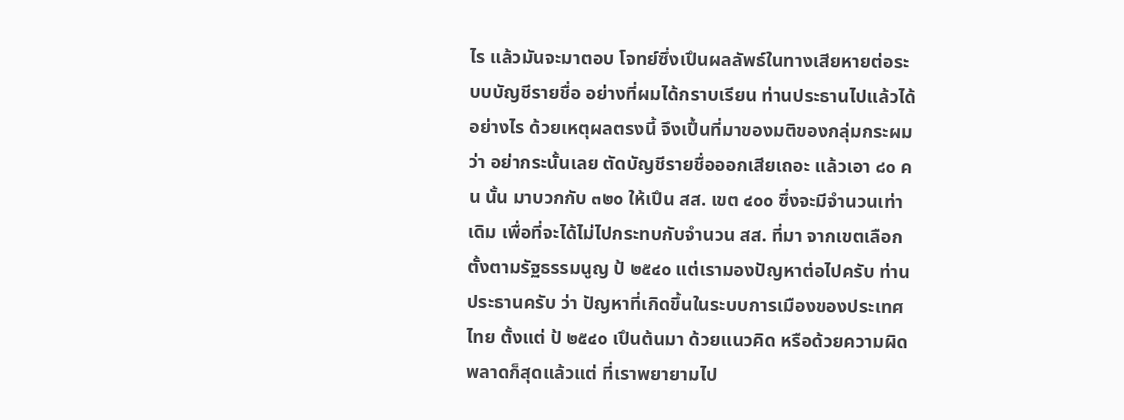ไร แล้วมันจะมาตอบ โจทย์ซึ่งเปึนผลลัพธ์ในทางเสียหายต่อระบบบัญชีรายชื่อ อย่างที่ผมได้กราบเรียน ท่านประธานไปแล้วได้อย่างไร ด้วยเหตุผลตรงนี้ จึงเปึ้นที่มาของมติของกลุ่มกระผมว่า อย่ากระนั้นเลย ตัดบัญชีรายชื่อออกเสียเถอะ แล้วเอา ๘๐ คน นั้น มาบวกกับ ๓๒๐ ให้เปึน สส. เขต ๔๐๐ ซึ่งจะมีจำนวนเท่าเดิม เพื่อที่จะได้ไม่ไปกระทบกับจำนวน สส. ที่มา จากเขตเลือกตั้งตามรัฐธรรมนูญ ป้ ๒๕๔๐ แต่เรามองปัญหาต่อไปครับ ท่านประธานครับ ว่า ปัญหาที่เกิดขึ้นในระบบการเมืองของประเทศไทย ตั้งแต่ ป้ ๒๕๔๐ เปึนต้นมา ด้วยแนวคิด หรือด้วยความผิดพลาดก็สุดแล้วแต่ ที่เราพยายามไป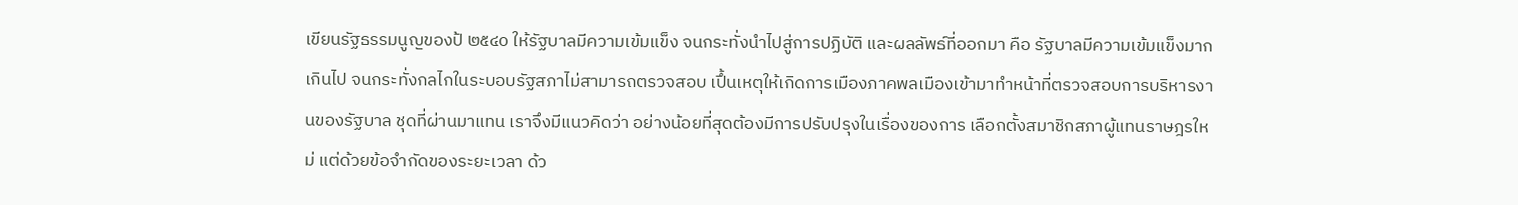เขียนรัฐธรรมนูญของป้ ๒๕๔๐ ให้รัฐบาลมีความเข้มแข็ง จนกระทั่งนําไปสู่การปฏิบัติ และผลลัพธ์ที่ออกมา คือ รัฐบาลมีความเข้มแข็งมากเกินไป จนกระทั่งกลไกในระบอบรัฐสภาไม่สามารถตรวจสอบ เปึ้นเหตุให้เกิดการเมืองภาคพลเมืองเข้ามาทําหน้าที่ตรวจสอบการบริหารงานของรัฐบาล ชุดที่ผ่านมาแทน เราจึงมีแนวคิดว่า อย่างน้อยที่สุดต้องมีการปรับปรุงในเรื่องของการ เลือกตั้งสมาชิกสภาผู้แทนราษฎรใหม่ แต่ด้วยข้อจำกัดของระยะเวลา ด้ว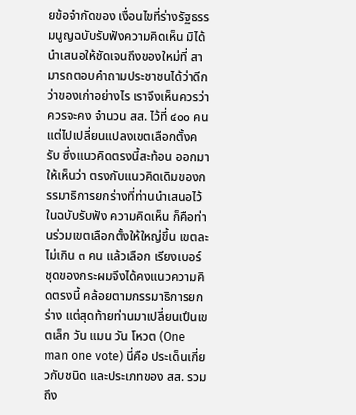ยข้อจำกัดของ เงื่อนไขที่ร่างรัฐธรรมนูญฉบับรับฟังความคิดเห็น มิได้นําเสนอให้ชัดเจนถึงของใหม่ที่ สามารถตอบคำถามประชาชนได้ว่าดีกว่าของเก่าอย่างไร เราจึงเห็นควรว่า ควรจะคง จำนวน สส. ไว้ที่ ๔๐๐ คน แต่ไปเปลี่ยนแปลงเขตเลือกตั้งครับ ซึ่งแนวคิดตรงนี้สะท้อน ออกมาให้เห็นว่า ตรงกับแนวคิดเดิมของกรรมาธิการยกร่างที่ท่านนำเสนอไว้ในฉบับรับฟัง ความคิดเห็น ก็คือท่านร่วมเขตเลือกตั้งให้ใหญ่ขึ้น เขตละไม่เกิน ๓ คน แล้วเลือก เรียงเบอร์ ชุดของกระผมจึงได้คงแนวความคิดตรงนี้ คล้อยตามกรรมาธิการยกร่าง แต่สุดท้ายท่านมาเปลี่ยนเปึนเขตเล็ก วัน แมน วัน โหวต (One man one vote) นี่คือ ประเด็นเกี่ยวกับชนิด และประเภทของ สส. รวมถึง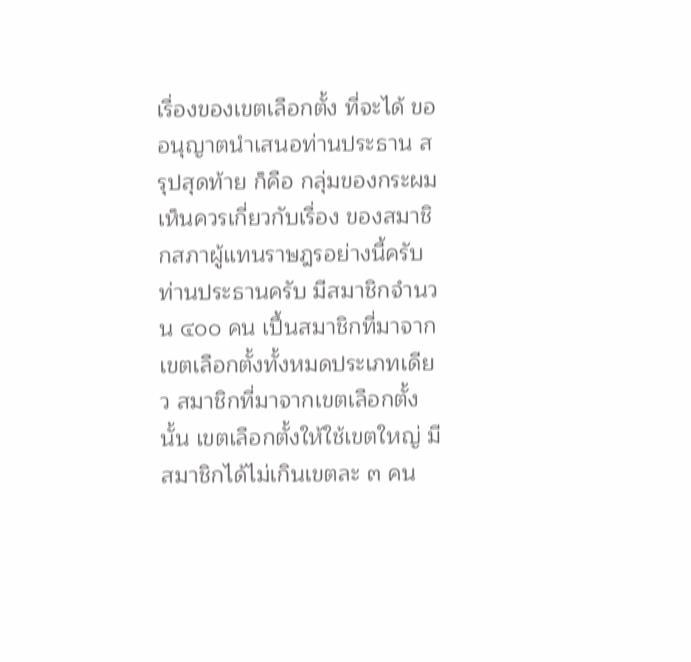เรื่องของเขตเลือกตั้ง ที่จะได้ ขออนุญาตนำเสนอท่านประธาน สรุปสุดท้าย ก็คือ กลุ่มของกระผมเห็นควรเกี่ยวกับเรื่อง ของสมาชิกสภาผู้แทนราษฎรอย่างนี้ครับ ท่านประธานครับ มีสมาชิกจำนวน ๔๐๐ คน เปึ้นสมาชิกที่มาจากเขตเลือกตั้งทั้งหมดประเภทเดียว สมาชิกที่มาจากเขตเลือกตั้งนั้น เขตเลือกตั้งให้ใช้เขตใหญ่ มีสมาชิกได้ไม่เกินเขตละ ๓ คน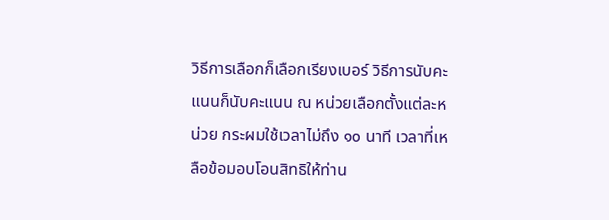วิธีการเลือกก็เลือกเรียงเบอร์ วิธีการนับคะแนนก็นับคะแนน ณ หน่วยเลือกตั้งแต่ละหน่วย กระผมใช้เวลาไม่ถึง ๑๐ นาที เวลาที่เหลือข้อมอบโอนสิทธิให้ท่าน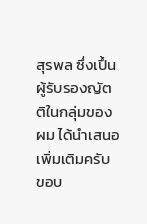สุรพล ซึ่งเปึ้นผู้รับรองญัตติในกลุ่มของผม ได้นำเสนอเพิ่มเติมครับ ขอบ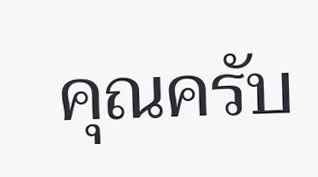คุณครับ